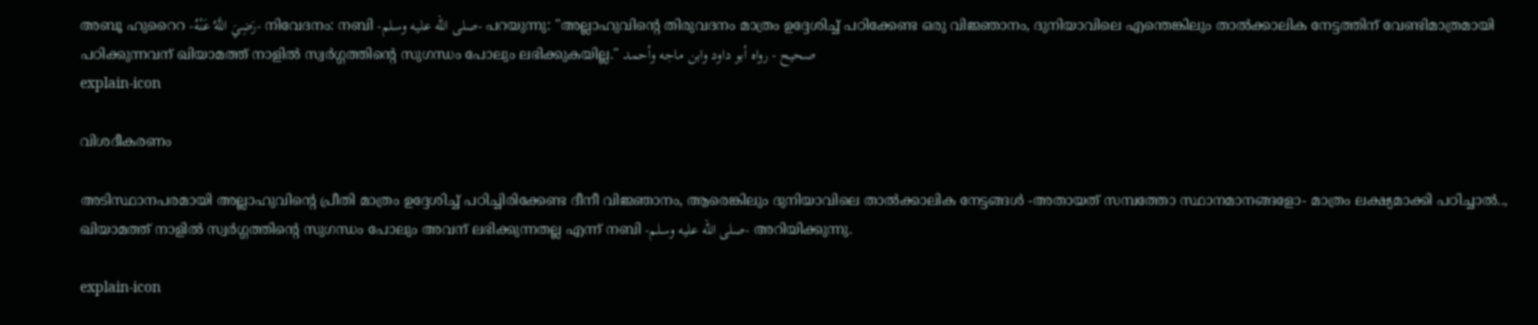അബൂ ഹുറൈറ -رَضِيَ اللَّهُ عَنْهُ- നിവേദനം: നബി -صلى الله عليه وسلم- പറയുന്നു: "അല്ലാഹുവിന്റെ തിരുവദനം മാത്രം ഉദ്ദേശിച്ച് പഠിക്കേണ്ട ഒരു വിജ്ഞാനം, ദുനിയാവിലെ എന്തെങ്കിലും താൽക്കാലിക നേട്ടത്തിന് വേണ്ടിമാത്രമായി പഠിക്കുന്നവന് ഖിയാമത്ത് നാളിൽ സ്വർഗ്ഗത്തിന്റെ സുഗന്ധം പോലും ലഭിക്കുകയില്ല." صحيح - رواه أبو داود وابن ماجه وأحمد
explain-icon

വിശദീകരണം

അടിസ്ഥാനപരമായി അല്ലാഹുവിന്റെ പ്രീതി മാത്രം ഉദ്ദേശിച്ച് പഠിച്ചിരിക്കേണ്ട ദീനീ വിജ്ഞാനം, ആരെങ്കിലും ദുനിയാവിലെ താൽക്കാലിക നേട്ടങ്ങൾ -അതായത് സമ്പത്തോ സ്ഥാനമാനങ്ങളോ- മാത്രം ലക്ഷ്യമാക്കി പഠിച്ചാൽ.., ഖിയാമത്ത് നാളിൽ സ്വർഗ്ഗത്തിന്റെ സുഗന്ധം പോലും അവന് ലഭിക്കുന്നതല്ല എന്ന് നബി -صلى الله عليه وسلم- അറിയിക്കുന്നു.

explain-icon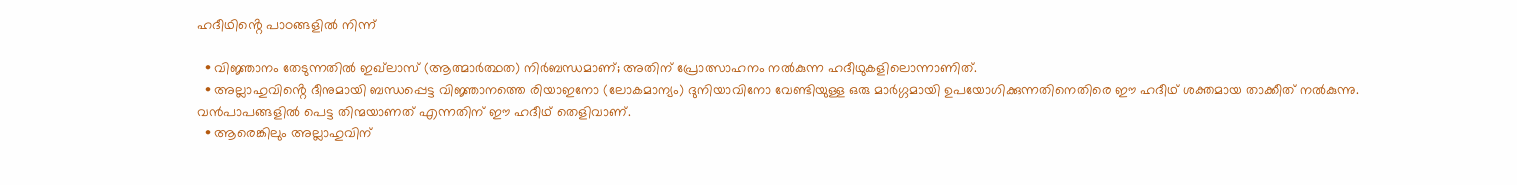ഹദീഥിൻ്റെ പാഠങ്ങളിൽ നിന്ന്

  • വിജ്ഞാനം തേടുന്നതിൽ ഇഖ്‌ലാസ് (ആത്മാർത്ഥത) നിർബന്ധമാണ്; അതിന് പ്രോത്സാഹനം നൽകുന്ന ഹദീഥുകളിലൊന്നാണിത്.
  • അല്ലാഹുവിൻ്റെ ദീനുമായി ബന്ധപ്പെട്ട വിജ്ഞാനത്തെ രിയാഇനോ (ലോകമാന്യം) ദുനിയാവിനോ വേണ്ടിയുള്ള ഒരു മാർഗ്ഗമായി ഉപയോഗിക്കുന്നതിനെതിരെ ഈ ഹദീഥ് ശക്തമായ താക്കീത് നൽകുന്നു. വൻപാപങ്ങളിൽ പെട്ട തിന്മയാണത് എന്നതിന് ഈ ഹദീഥ് തെളിവാണ്.
  • ആരെങ്കിലും അല്ലാഹുവിന്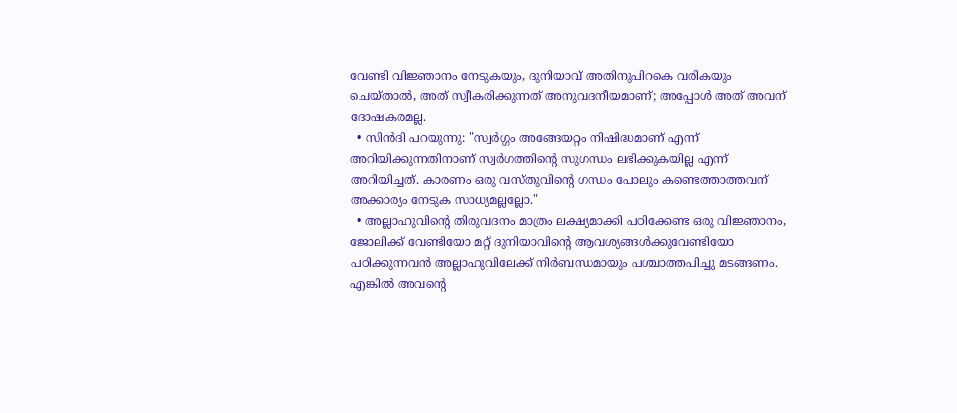വേണ്ടി വിജ്ഞാനം നേടുകയും, ദുനിയാവ് അതിനുപിറകെ വരികയും ചെയ്താൽ, അത് സ്വീകരിക്കുന്നത് അനുവദനീയമാണ്; അപ്പോൾ അത് അവന് ദോഷകരമല്ല.
  • സിൻദി പറയുന്നു: "സ്വർഗ്ഗം അങ്ങേയറ്റം നിഷിദ്ധമാണ് എന്ന് അറിയിക്കുന്നതിനാണ് സ്വർഗത്തിൻ്റെ സുഗന്ധം ലഭിക്കുകയില്ല എന്ന് അറിയിച്ചത്. കാരണം ഒരു വസ്തുവിന്റെ ഗന്ധം പോലും കണ്ടെത്താത്തവന് അക്കാര്യം നേടുക സാധ്യമല്ലല്ലോ."
  • അല്ലാഹുവിന്റെ തിരുവദനം മാത്രം ലക്ഷ്യമാക്കി പഠിക്കേണ്ട ഒരു വിജ്ഞാനം, ജോലിക്ക് വേണ്ടിയോ മറ്റ് ദുനിയാവിന്റെ ആവശ്യങ്ങൾക്കുവേണ്ടിയോ പഠിക്കുന്നവൻ അല്ലാഹുവിലേക്ക് നിർബന്ധമായും പശ്ചാത്തപിച്ചു മടങ്ങണം. എങ്കിൽ അവന്റെ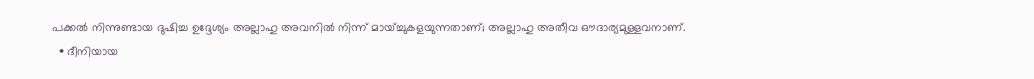പക്കൽ നിന്നുണ്ടായ ദുഷിച്ച ഉദ്ദേശ്യം അല്ലാഹു അവനിൽ നിന്ന് മായ്ച്ചുകളയുന്നതാണ്; അല്ലാഹു അതീവ ഔദാര്യമുള്ളവനാണ്.
  • ദീനിയായ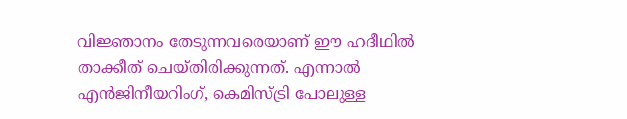വിജ്ഞാനം തേടുന്നവരെയാണ് ഈ ഹദീഥിൽ താക്കീത് ചെയ്തിരിക്കുന്നത്. എന്നാൽ എൻജിനീയറിംഗ്, കെമിസ്ട്രി പോലുള്ള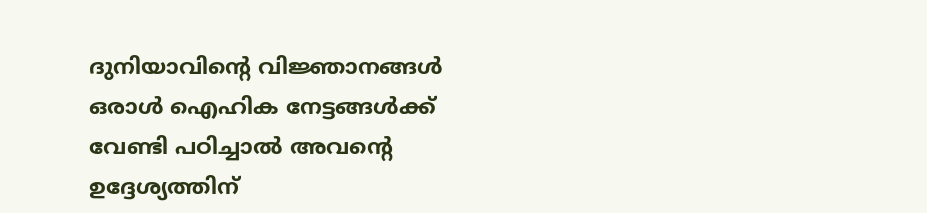ദുനിയാവിന്റെ വിജ്ഞാനങ്ങൾ ഒരാൾ ഐഹിക നേട്ടങ്ങൾക്ക് വേണ്ടി പഠിച്ചാൽ അവന്റെ ഉദ്ദേശ്യത്തിന്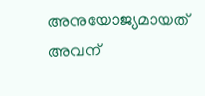അനുയോജ്യമായത് അവന്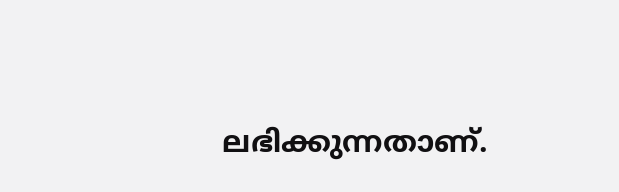ലഭിക്കുന്നതാണ്.